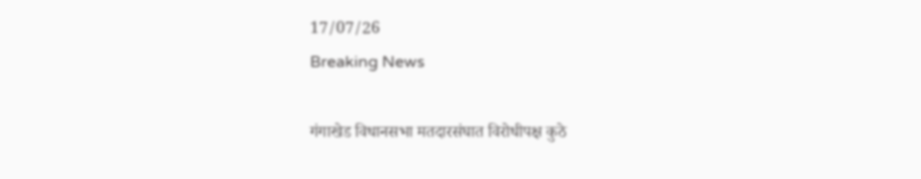17/07/26
Breaking News

गंगाखेड विधानसभा मतदारसंघात विरोधीपक्ष कुठे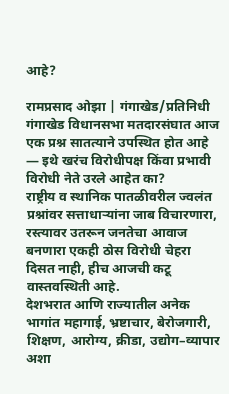आहे?

रामप्रसाद ओझा | गंगाखेड/प्रतिनिधी
गंगाखेड विधानसभा मतदारसंघात आज एक प्रश्न सातत्याने उपस्थित होत आहे — इथे खरंच विरोधीपक्ष किंवा प्रभावी विरोधी नेते उरले आहेत का?
राष्ट्रीय व स्थानिक पातळीवरील ज्वलंत प्रश्नांवर सत्ताधाऱ्यांना जाब विचारणारा, रस्त्यावर उतरून जनतेचा आवाज बनणारा एकही ठोस विरोधी चेहरा दिसत नाही, हीच आजची कटू वास्तवस्थिती आहे.
देशभरात आणि राज्यातील अनेक भागांत महागाई, भ्रष्टाचार, बेरोजगारी, शिक्षण, आरोग्य, क्रीडा, उद्योग–व्यापार अशा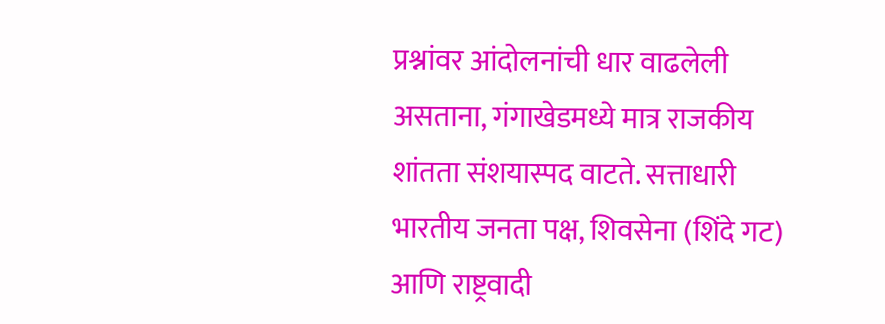प्रश्नांवर आंदोलनांची धार वाढलेली असताना, गंगाखेडमध्ये मात्र राजकीय शांतता संशयास्पद वाटते. सत्ताधारी भारतीय जनता पक्ष, शिवसेना (शिंदे गट) आणि राष्ट्रवादी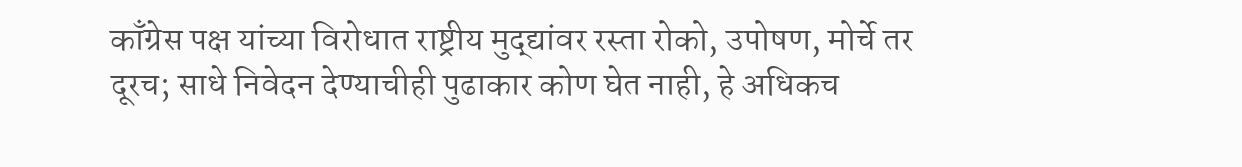काँग्रेस पक्ष यांच्या विरोधात राष्ट्रीय मुद्द्यांवर रस्ता रोको, उपोषण, मोर्चे तर दूरच; साधे निवेदन देण्याचीही पुढाकार कोण घेत नाही, हे अधिकच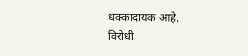धक्कादायक आहे.
विरोधी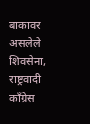बाकावर असलेले शिवसेना, राष्ट्रवादी काँग्रेस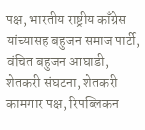पक्ष, भारतीय राष्ट्रीय काँग्रेस यांच्यासह बहुजन समाज पार्टी, वंचित बहुजन आघाडी, शेतकरी संघटना, शेतकरी कामगार पक्ष, रिपब्लिकन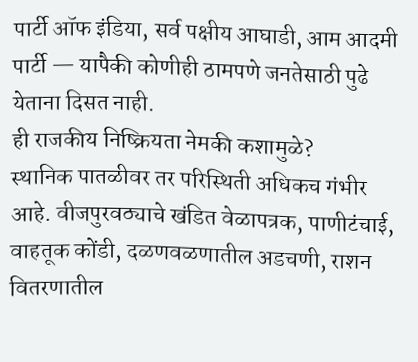पार्टी ऑफ इंडिया, सर्व पक्षीय आघाडी, आम आदमी पार्टी — यापैकी कोणीही ठामपणे जनतेसाठी पुढे येताना दिसत नाही.
ही राजकीय निष्क्रियता नेमकी कशामुळे?
स्थानिक पातळीवर तर परिस्थिती अधिकच गंभीर आहे. वीजपुरवठ्याचे खंडित वेळापत्रक, पाणीटंचाई, वाहतूक कोंडी, दळणवळणातील अडचणी, राशन वितरणातील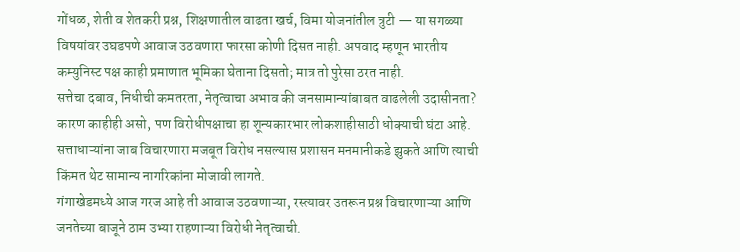गोंधळ, शेती व शेतकरी प्रश्न, शिक्षणातील वाढता खर्च, विमा योजनांतील त्रुटी — या सगळ्या विषयांवर उघडपणे आवाज उठवणारा फारसा कोणी दिसत नाही. अपवाद म्हणून भारतीय कम्युनिस्ट पक्ष काही प्रमाणात भूमिका घेताना दिसतो; मात्र तो पुरेसा ठरत नाही.
सत्तेचा दबाव, निधीची कमतरता, नेतृत्वाचा अभाव की जनसामान्यांबाबत वाढलेली उदासीनता?
कारण काहीही असो, पण विरोधीपक्षाचा हा शून्यकारभार लोकशाहीसाठी धोक्याची घंटा आहे. सत्ताधाऱ्यांना जाब विचारणारा मजबूत विरोध नसल्यास प्रशासन मनमानीकडे झुकते आणि त्याची किंमत थेट सामान्य नागरिकांना मोजावी लागते.
गंगाखेडमध्ये आज गरज आहे ती आवाज उठवणाऱ्या, रस्त्यावर उतरून प्रश्न विचारणाऱ्या आणि जनतेच्या बाजूने ठाम उभ्या राहणाऱ्या विरोधी नेतृत्वाची.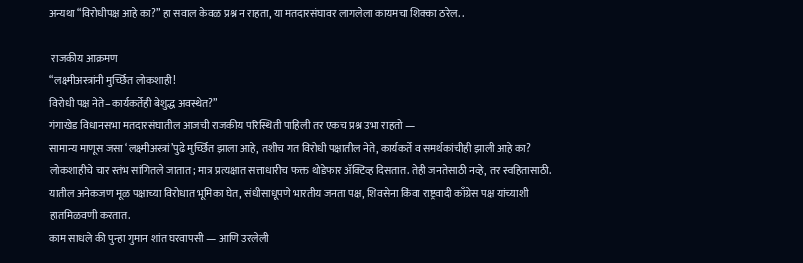अन्यथा “विरोधीपक्ष आहे का?” हा सवाल केवळ प्रश्न न राहता, या मतदारसंघावर लागलेला कायमचा शिक्का ठरेल. .

 राजकीय आक्रमण
“लक्ष्मीअस्त्रांनी मुर्च्छित लोकशाही!
विरोधी पक्ष नेते–कार्यकर्तेही बेशुद्ध अवस्थेत?”
गंगाखेड विधानसभा मतदारसंघातील आजची राजकीय परिस्थिती पाहिली तर एकच प्रश्न उभा राहतो —
सामान्य माणूस जसा ‘लक्ष्मीअस्त्रां’पुढे मुर्च्छित झाला आहे, तशीच गत विरोधी पक्षातील नेते, कार्यकर्ते व समर्थकांचीही झाली आहे का?
लोकशाहीचे चार स्तंभ सांगितले जातात; मात्र प्रत्यक्षात सत्ताधारीच फक्त थोडेफार ॲक्टिव्ह दिसतात. तेही जनतेसाठी नव्हे, तर स्वहितासाठी. यातील अनेकजण मूळ पक्षाच्या विरोधात भूमिका घेत, संधीसाधूपणे भारतीय जनता पक्ष, शिवसेना किंवा राष्ट्रवादी काँग्रेस पक्ष यांच्याशी हातमिळवणी करतात.
काम साधले की पुन्हा गुमान शांत घरवापसी — आणि उरलेली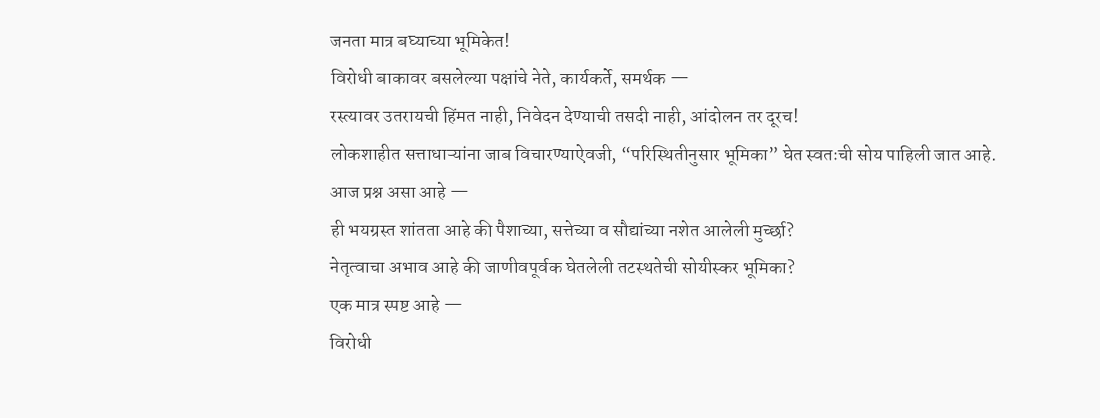जनता मात्र बघ्याच्या भूमिकेत!
विरोधी बाकावर बसलेल्या पक्षांचे नेते, कार्यकर्ते, समर्थक —
रस्त्यावर उतरायची हिंमत नाही, निवेदन देण्याची तसदी नाही, आंदोलन तर दूरच!
लोकशाहीत सत्ताधाऱ्यांना जाब विचारण्याऐवजी, “परिस्थितीनुसार भूमिका” घेत स्वतःची सोय पाहिली जात आहे.
आज प्रश्न असा आहे —
ही भयग्रस्त शांतता आहे की पैशाच्या, सत्तेच्या व सौद्यांच्या नशेत आलेली मुर्च्छा?
नेतृत्वाचा अभाव आहे की जाणीवपूर्वक घेतलेली तटस्थतेची सोयीस्कर भूमिका?
एक मात्र स्पष्ट आहे —
विरोधी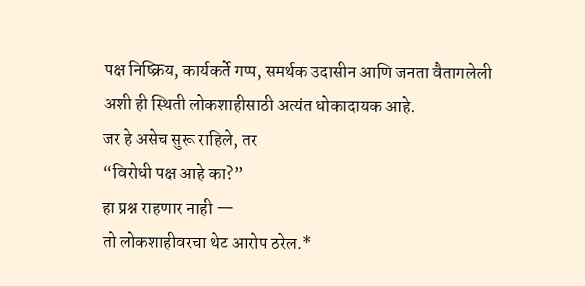पक्ष निष्क्रिय, कार्यकर्ते गप्प, समर्थक उदासीन आणि जनता वैतागलेली
अशी ही स्थिती लोकशाहीसाठी अत्यंत धोकादायक आहे.
जर हे असेच सुरू राहिले, तर
“विरोधी पक्ष आहे का?”
हा प्रश्न राहणार नाही —
तो लोकशाहीवरचा थेट आरोप ठरेल.*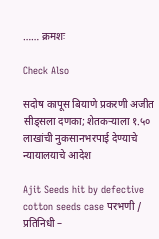…… क्रमशः

Check Also

सदोष कापूस बियाणे प्रकरणी अजीत सीड्सला दणका; शेतकऱ्याला १.५० लाखांची नुकसानभरपाई देण्याचे न्यायालयाचे आदेश

Ajit Seeds hit by defective cotton seeds case परभणी / प्रतिनिधी –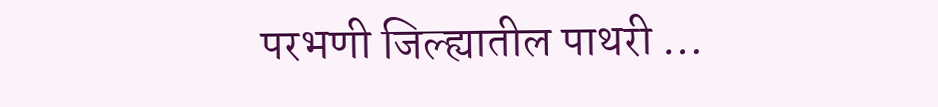परभणी जिल्ह्यातील पाथरी …